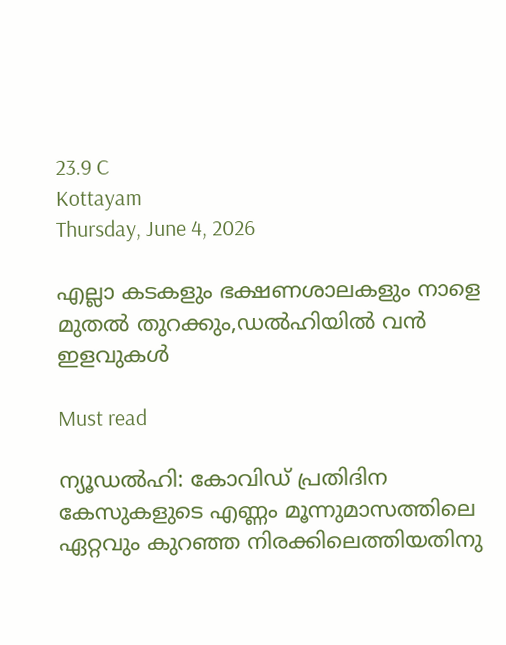23.9 C
Kottayam
Thursday, June 4, 2026

എല്ലാ കടകളും ഭക്ഷണശാലകളും നാളെ മുതല്‍ തുറക്കും,ഡല്‍ഹിയില്‍ വന്‍ ഇളവുകള്‍

Must read

ന്യൂഡൽഹി: കോവിഡ് പ്രതിദിന കേസുകളുടെ എണ്ണം മൂന്നുമാസത്തിലെ ഏറ്റവും കുറഞ്ഞ നിരക്കിലെത്തിയതിനു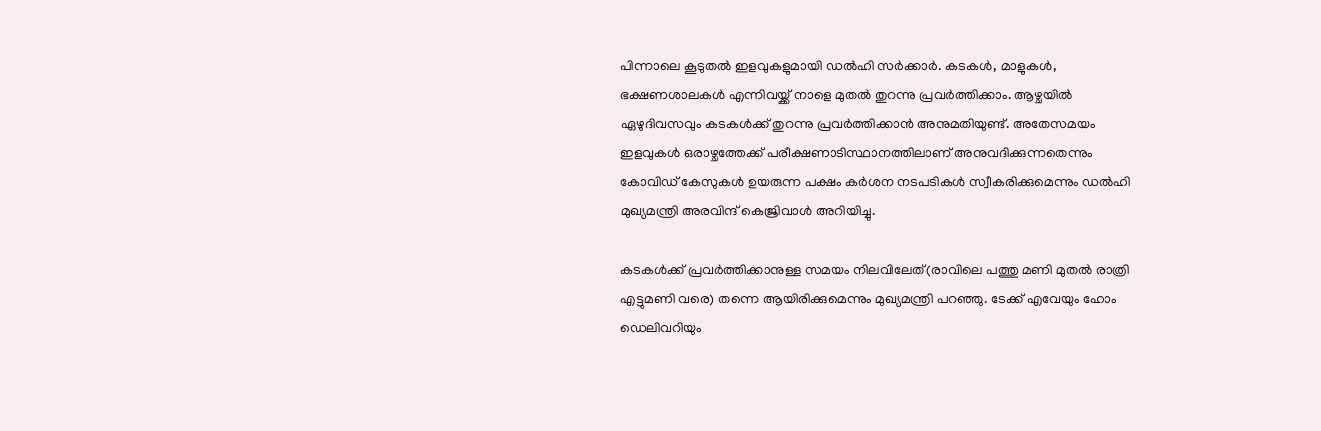പിന്നാലെ കൂടുതൽ ഇളവുകളുമായി ഡൽഹി സർക്കാർ. കടകൾ, മാളുകൾ, ഭക്ഷണശാലകൾ എന്നിവയ്ക്ക് നാളെ മുതൽ തുറന്നു പ്രവർത്തിക്കാം. ആഴ്ചയിൽ ഏഴുദിവസവും കടകൾക്ക് തുറന്നു പ്രവർത്തിക്കാൻ അനുമതിയുണ്ട്. അതേസമയം ഇളവുകൾ ഒരാഴ്ചത്തേക്ക് പരീക്ഷണാടിസ്ഥാനത്തിലാണ് അനുവദിക്കുന്നതെന്നും കോവിഡ് കേസുകൾ ഉയരുന്ന പക്ഷം കർശന നടപടികൾ സ്വീകരിക്കുമെന്നും ഡൽഹി മുഖ്യമന്ത്രി അരവിന്ദ് കെജ്രിവാൾ അറിയിച്ചു.

കടകൾക്ക് പ്രവർത്തിക്കാനുള്ള സമയം നിലവിലേത്(രാവിലെ പത്തു മണി മുതൽ രാത്രി എട്ടുമണി വരെ) തന്നെ ആയിരിക്കുമെന്നും മുഖ്യമന്ത്രി പറഞ്ഞു. ടേക്ക് എവേയും ഹോം ഡെലിവറിയും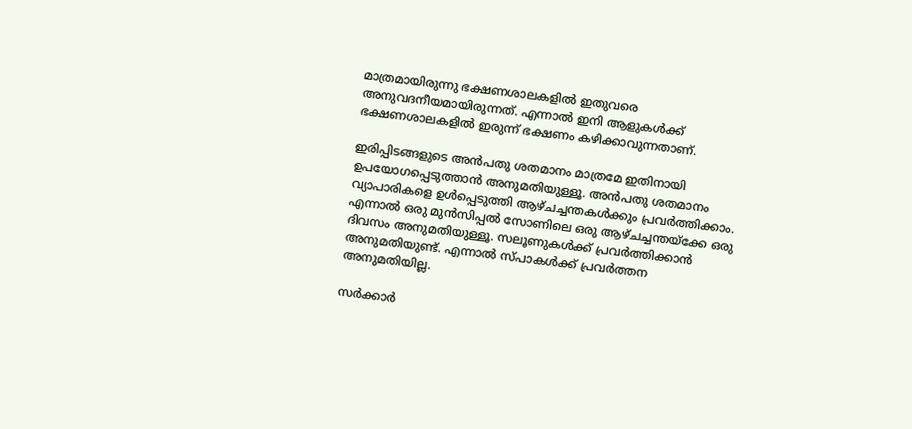മാത്രമായിരുന്നു ഭക്ഷണശാലകളിൽ ഇതുവരെ അനുവദനീയമായിരുന്നത്. എന്നാൽ ഇനി ആളുകൾക്ക് ഭക്ഷണശാലകളിൽ ഇരുന്ന് ഭക്ഷണം കഴിക്കാവുന്നതാണ്.

ഇരിപ്പിടങ്ങളുടെ അൻപതു ശതമാനം മാത്രമേ ഇതിനായി ഉപയോഗപ്പെടുത്താൻ അനുമതിയുള്ളൂ. അൻപതു ശതമാനം വ്യാപാരികളെ ഉൾപ്പെടുത്തി ആഴ്ചച്ചന്തകൾക്കും പ്രവർത്തിക്കാം. എന്നാൽ ഒരു മുൻസിപ്പൽ സോണിലെ ഒരു ആഴ്ചച്ചന്തയ്ക്കേ ഒരു ദിവസം അനുമതിയുള്ളൂ. സലൂണുകൾക്ക് പ്രവർത്തിക്കാൻ അനുമതിയുണ്ട്. എന്നാൽ സ്പാകൾക്ക് പ്രവർത്തന അനുമതിയില്ല.

സർക്കാർ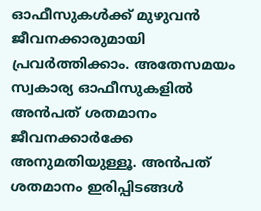ഓഫീസുകൾക്ക് മുഴുവൻ ജീവനക്കാരുമായി പ്രവർത്തിക്കാം. അതേസമയം സ്വകാര്യ ഓഫീസുകളിൽ അൻപത് ശതമാനം ജീവനക്കാർക്കേ അനുമതിയുള്ളൂ. അൻപത് ശതമാനം ഇരിപ്പിടങ്ങൾ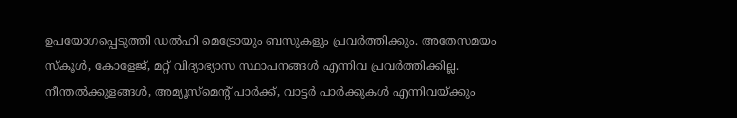ഉപയോഗപ്പെടുത്തി ഡൽഹി മെട്രോയും ബസുകളും പ്രവർത്തിക്കും. അതേസമയം സ്കൂൾ, കോളേജ്, മറ്റ് വിദ്യാഭ്യാസ സ്ഥാപനങ്ങൾ എന്നിവ പ്രവർത്തിക്കില്ല. നീന്തൽക്കുളങ്ങൾ, അമ്യൂസ്മെന്റ് പാർക്ക്, വാട്ടർ പാർക്കുകൾ എന്നിവയ്ക്കും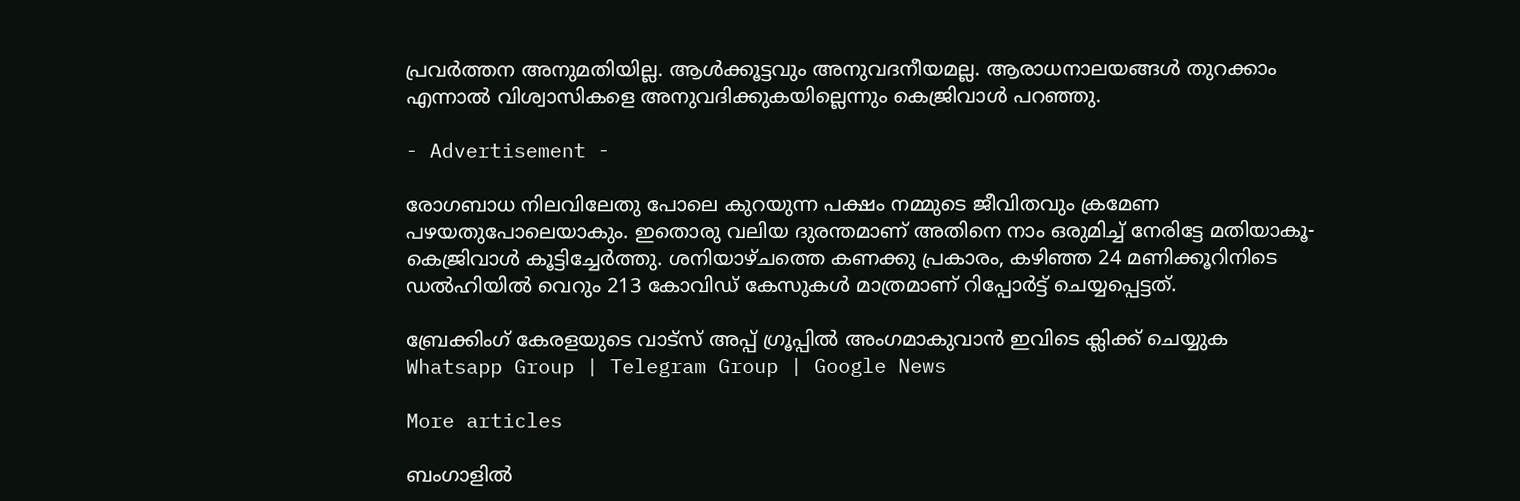പ്രവർത്തന അനുമതിയില്ല. ആൾക്കൂട്ടവും അനുവദനീയമല്ല. ആരാധനാലയങ്ങൾ തുറക്കാം എന്നാൽ വിശ്വാസികളെ അനുവദിക്കുകയില്ലെന്നും കെജ്രിവാൾ പറഞ്ഞു.

- Advertisement -

രോഗബാധ നിലവിലേതു പോലെ കുറയുന്ന പക്ഷം നമ്മുടെ ജീവിതവും ക്രമേണ പഴയതുപോലെയാകും. ഇതൊരു വലിയ ദുരന്തമാണ് അതിനെ നാം ഒരുമിച്ച് നേരിട്ടേ മതിയാകൂ- കെജ്രിവാൾ കൂട്ടിച്ചേർത്തു. ശനിയാഴ്ചത്തെ കണക്കു പ്രകാരം, കഴിഞ്ഞ 24 മണിക്കൂറിനിടെ ഡൽഹിയിൽ വെറും 213 കോവിഡ് കേസുകൾ മാത്രമാണ് റിപ്പോർട്ട് ചെയ്യപ്പെട്ടത്.

ബ്രേക്കിംഗ് കേരളയുടെ വാട്സ് അപ്പ് ഗ്രൂപ്പിൽ അംഗമാകുവാൻ ഇവിടെ ക്ലിക്ക് ചെയ്യുക Whatsapp Group | Telegram Group | Google News

More articles

ബംഗാളിൽ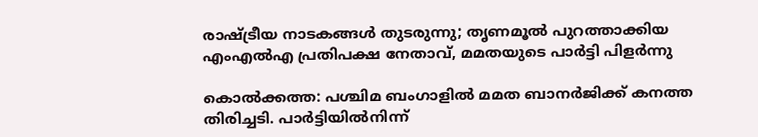രാഷ്ട്രീയ നാടകങ്ങൾ തുടരുന്നു; തൃണമൂൽ പുറത്താക്കിയ എംഎൽഎ പ്രതിപക്ഷ നേതാവ്, മമതയുടെ പാർട്ടി പിളർന്നു

കൊൽക്കത്ത: പശ്ചിമ ബംഗാളിൽ മമത ബാനർജിക്ക് കനത്ത തിരിച്ചടി. പാർട്ടിയിൽനിന്ന്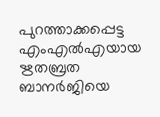പുറത്താക്കപ്പെട്ട എംഎൽഎയായ ഋതബ്രത ബാനർജിയെ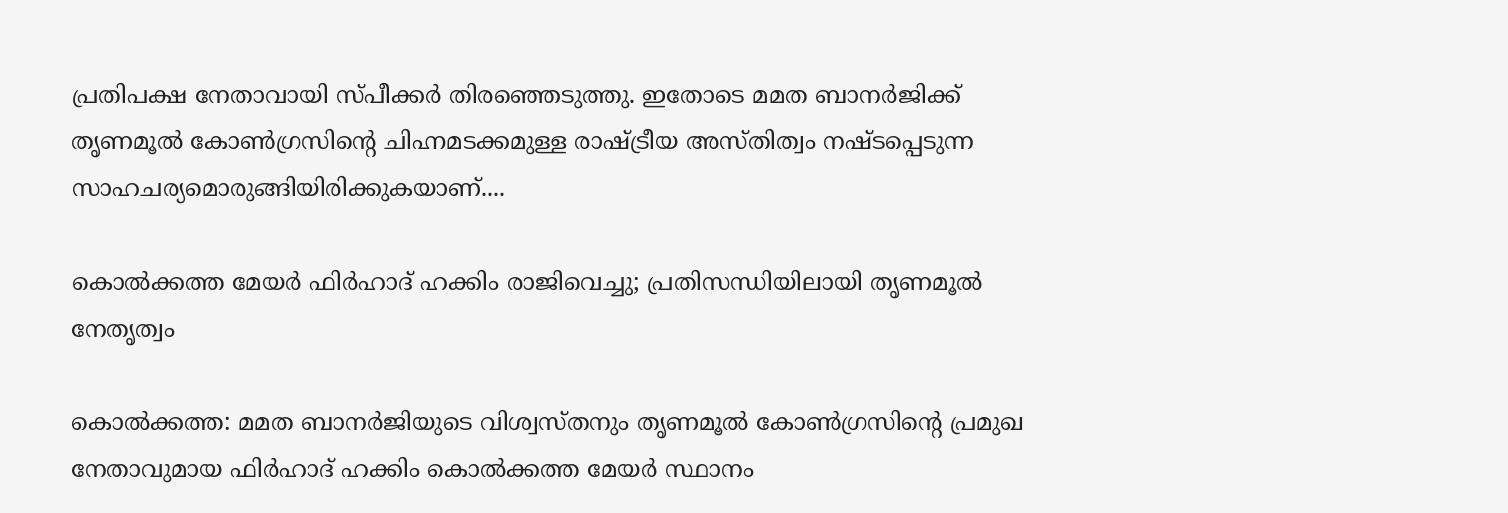പ്രതിപക്ഷ നേതാവായി സ്പീക്കർ തിരഞ്ഞെടുത്തു. ഇതോടെ മമത ബാനർജിക്ക് തൃണമൂൽ കോൺഗ്രസിന്റെ ചിഹ്നമടക്കമുള്ള രാഷ്ട്രീയ അസ്തിത്വം നഷ്ടപ്പെടുന്ന സാഹചര്യമൊരുങ്ങിയിരിക്കുകയാണ്....

കൊൽക്കത്ത മേയർ ഫിർഹാദ് ഹക്കിം രാജിവെച്ചു; പ്രതിസന്ധിയിലായി തൃണമൂൽ നേതൃത്വം

കൊൽക്കത്ത: മമത ബാനർജിയുടെ വിശ്വസ്തനും തൃണമൂൽ കോൺഗ്രസിന്റെ പ്രമുഖ നേതാവുമായ ഫിർഹാദ് ഹക്കിം കൊൽക്കത്ത മേയർ സ്ഥാനം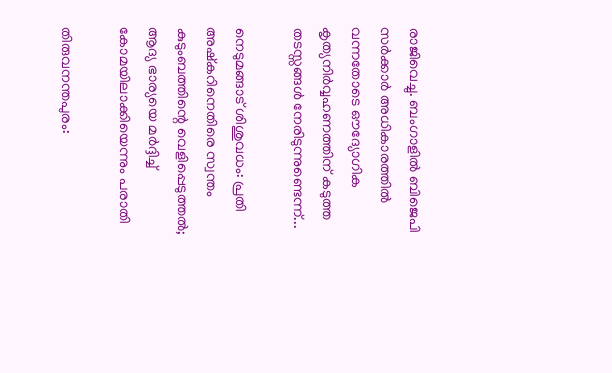രാജിവെച്ചു. ബംഗാളിൽ ബിജെപി സർക്കാർ അധികാരത്തിൽ വന്നതോടെ ഔദ്യോഗിക കൃത്യനിർവ്വഹണത്തിന് കടുത്ത തടസ്സങ്ങൾ നേരിടുന്നുണ്ടെന്ന്...

നെടുമങ്ങാട് ശിശുവധം: പ്രതി അഷ്കറിനെതിരെ സ്വന്തം കുടുംബത്തിന്റെ വെളിപ്പെടുത്തൽ; ആദ്യ ഭാര്യയെ മർദ്ദിച്ച് കോമയിലാക്കിയെന്നും പരാതി

തിരുവനന്തപുരം: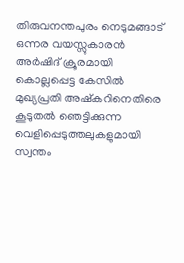തിരുവനന്തപുരം നെടുമങ്ങാട് ഒന്നര വയസ്സുകാരൻ അർഷിദ് ക്രൂരമായി കൊല്ലപ്പെട്ട കേസിൽ മുഖ്യപ്രതി അഷ്കറിനെതിരെ കൂടുതൽ ഞെട്ടിക്കുന്ന വെളിപ്പെടുത്തലുകളുമായി സ്വന്തം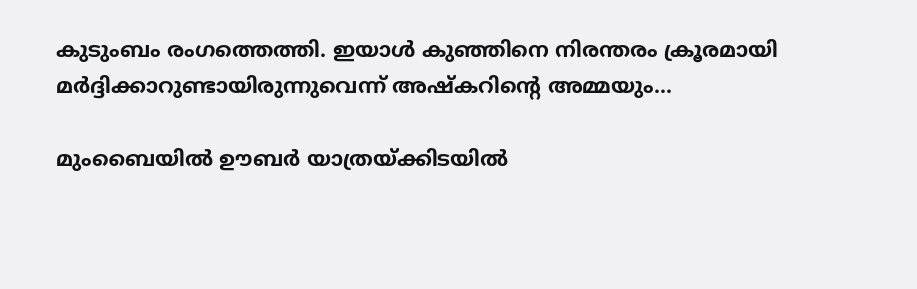കുടുംബം രംഗത്തെത്തി. ഇയാൾ കുഞ്ഞിനെ നിരന്തരം ക്രൂരമായി മർദ്ദിക്കാറുണ്ടായിരുന്നുവെന്ന് അഷ്കറിന്റെ അമ്മയും...

മുംബൈയിൽ ഊബർ യാത്രയ്ക്കിടയിൽ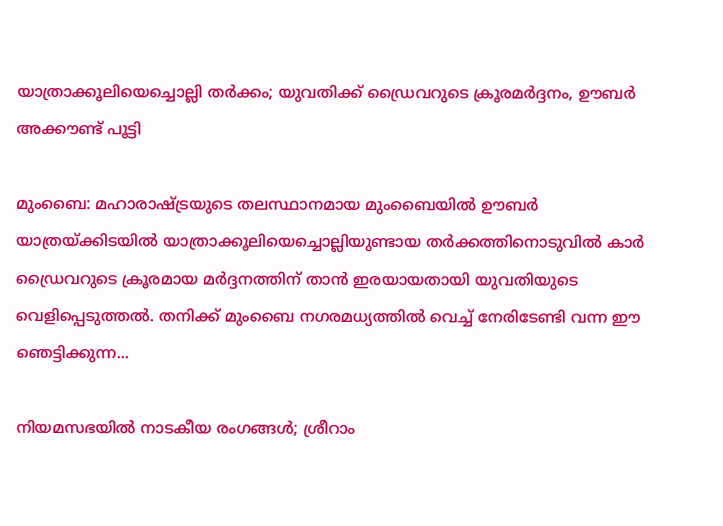യാത്രാക്കൂലിയെച്ചൊല്ലി തർക്കം; യുവതിക്ക് ഡ്രൈവറുടെ ക്രൂരമർദ്ദനം, ഊബർ അക്കൗണ്ട് പൂട്ടി

മുംബൈ: മഹാരാഷ്ട്രയുടെ തലസ്ഥാനമായ മുംബൈയിൽ ഊബർ യാത്രയ്ക്കിടയിൽ യാത്രാക്കൂലിയെച്ചൊല്ലിയുണ്ടായ തർക്കത്തിനൊടുവിൽ കാർ ഡ്രൈവറുടെ ക്രൂരമായ മർദ്ദനത്തിന് താൻ ഇരയായതായി യുവതിയുടെ വെളിപ്പെടുത്തൽ. തനിക്ക് മുംബൈ നഗരമധ്യത്തിൽ വെച്ച് നേരിടേണ്ടി വന്ന ഈ ഞെട്ടിക്കുന്ന...

നിയമസഭയിൽ നാടകീയ രംഗങ്ങൾ; ശ്രീറാം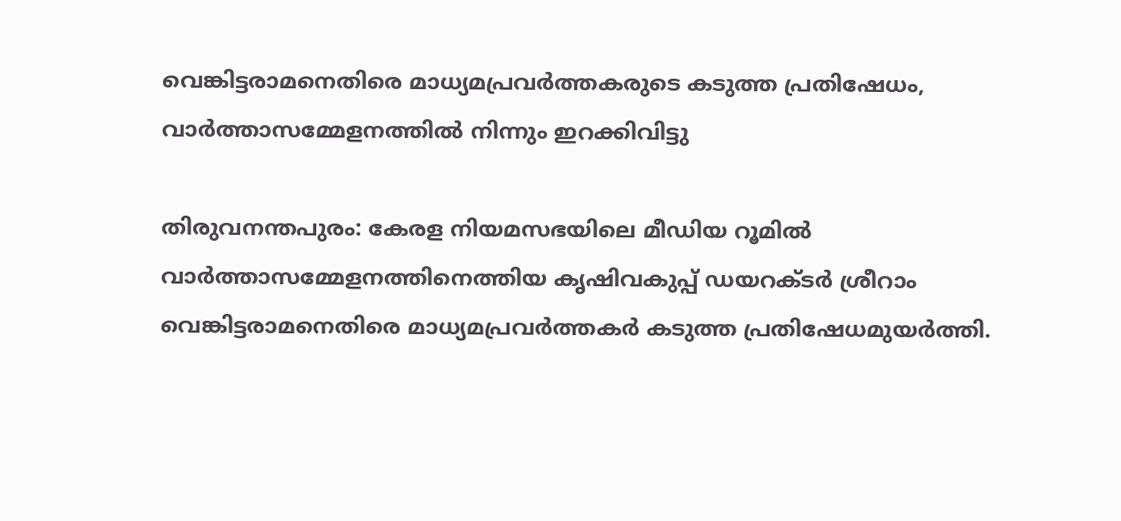വെങ്കിട്ടരാമനെതിരെ മാധ്യമപ്രവർത്തകരുടെ കടുത്ത പ്രതിഷേധം, വാർത്താസമ്മേളനത്തിൽ നിന്നും ഇറക്കിവിട്ടു

തിരുവനന്തപുരം: കേരള നിയമസഭയിലെ മീഡിയ റൂമിൽ വാർത്താസമ്മേളനത്തിനെത്തിയ കൃഷിവകുപ്പ് ഡയറക്ടർ ശ്രീറാം വെങ്കിട്ടരാമനെതിരെ മാധ്യമപ്രവർത്തകർ കടുത്ത പ്രതിഷേധമുയർത്തി.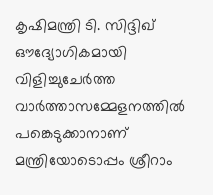കൃഷിമന്ത്രി ടി. സിദ്ദിഖ് ഔദ്യോഗികമായി വിളിച്ചുചേർത്ത വാർത്താസമ്മേളനത്തിൽ പങ്കെടുക്കാനാണ് മന്ത്രിയോടൊപ്പം ശ്രീറാം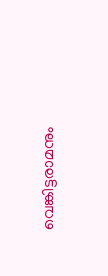വെങ്കിട്ടരാമനും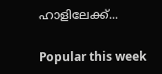ഹാളിലേക്ക്...

Popular this week